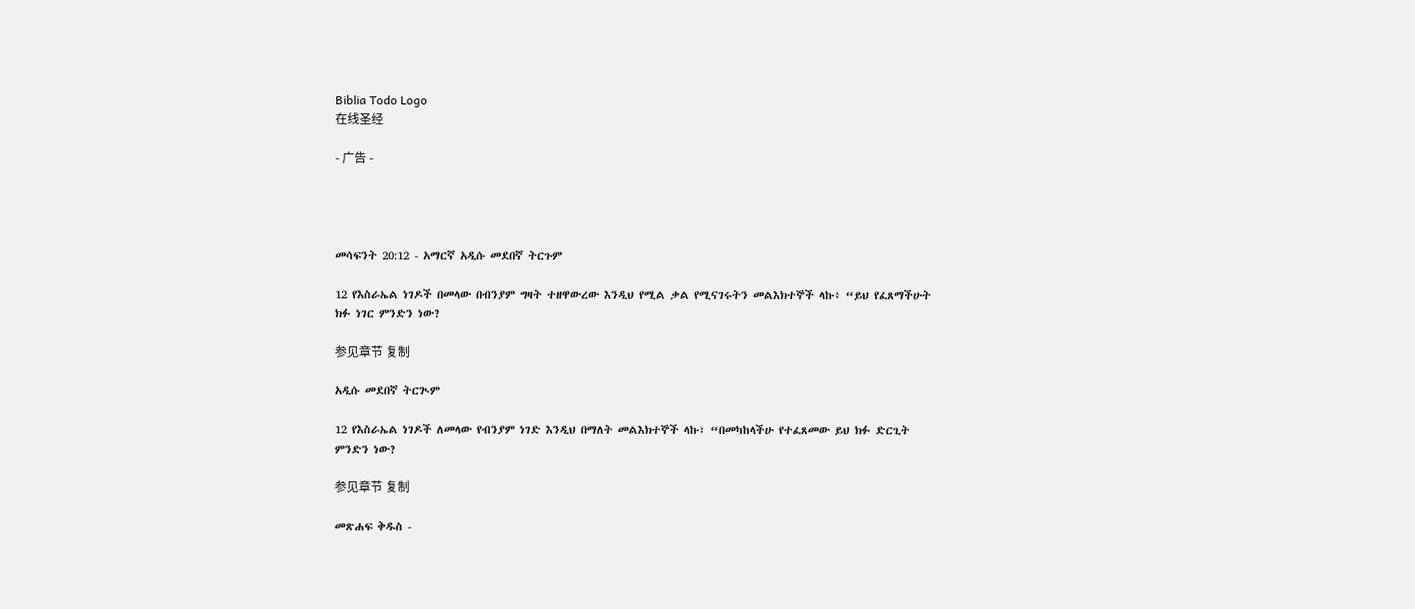Biblia Todo Logo
在线圣经

- 广告 -




መሳፍንት 20:12 - አማርኛ አዲሱ መደበኛ ትርጉም

12 የእስራኤል ነገዶች በመላው በብንያም ግዛት ተዘዋውረው እንዲህ የሚል ቃል የሚናገሩትን መልእክተኞች ላኩ፥ “ይህ የፈጸማችሁት ክፉ ነገር ምንድን ነው?

参见章节 复制

አዲሱ መደበኛ ትርጒም

12 የእስራኤል ነገዶች ለመላው የብንያም ነገድ እንዲህ በማለት መልእክተኞች ላኩ፣ “በመካከላችሁ የተፈጸመው ይህ ክፉ ድርጊት ምንድን ነው?

参见章节 复制

መጽሐፍ ቅዱስ -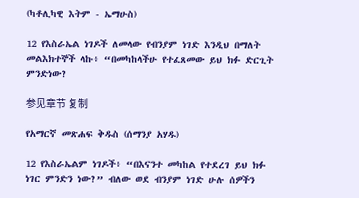(ካቶሊካዊ እትም - ኤማሁስ)

12 የእስራኤል ነገዶች ለመላው የብንያም ነገድ እንዲህ በማለት መልእክተኞች ላኩ፥ “በመካከላችሁ የተፈጸመው ይህ ክፉ ድርጊት ምንድነው?

参见章节 复制

የአማርኛ መጽሐፍ ቅዱስ (ሰማንያ አሃዱ)

12 የእስራኤልም ነገዶች፥ “በእናንተ መካከል የተደረገ ይህ ክፉ ነገር ምንድን ነው?” ብለው ወደ ብንያም ነገድ ሁሉ ሰዎችን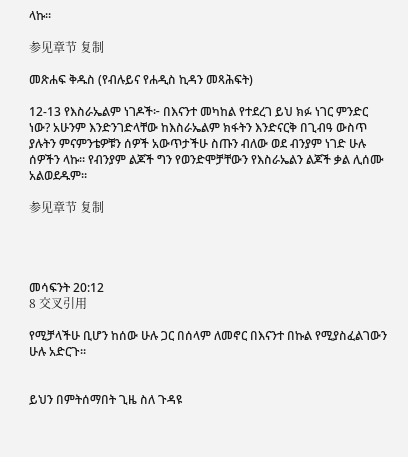ላኩ።

参见章节 复制

መጽሐፍ ቅዱስ (የብሉይና የሐዲስ ኪዳን መጻሕፍት)

12-13 የእስራኤልም ነገዶች፦ በእናንተ መካከል የተደረገ ይህ ክፉ ነገር ምንድር ነው? አሁንም እንድንገድላቸው ከእስራኤልም ክፋትን እንድናርቅ በጊብዓ ውስጥ ያሉትን ምናምንቴዎቹን ሰዎች አውጥታችሁ ስጡን ብለው ወደ ብንያም ነገድ ሁሉ ሰዎችን ላኩ። የብንያም ልጆች ግን የወንድሞቻቸውን የእስራኤልን ልጆች ቃል ሊሰሙ አልወደዱም።

参见章节 复制




መሳፍንት 20:12
8 交叉引用

የሚቻላችሁ ቢሆን ከሰው ሁሉ ጋር በሰላም ለመኖር በእናንተ በኩል የሚያስፈልገውን ሁሉ አድርጉ።


ይህን በምትሰማበት ጊዜ ስለ ጉዳዩ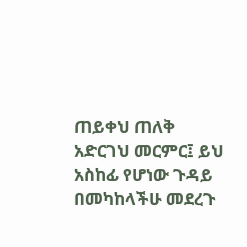ጠይቀህ ጠለቅ አድርገህ መርምር፤ ይህ አስከፊ የሆነው ጉዳይ በመካከላችሁ መደረጉ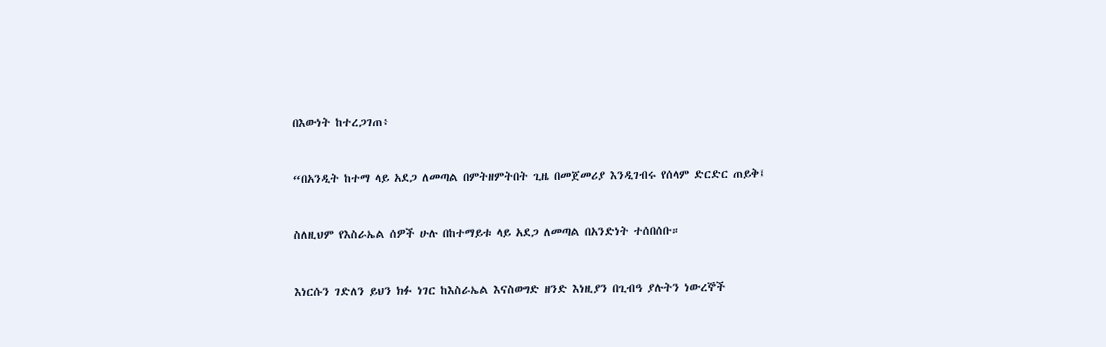በእውነት ከተረጋገጠ፥


“በአንዲት ከተማ ላይ አደጋ ለመጣል በምትዘምትበት ጊዜ በመጀመሪያ እንዲገብሩ የሰላም ድርድር ጠይቅ፤


ስለዚህም የእስራኤል ሰዎች ሁሉ በከተማይቱ ላይ አደጋ ለመጣል በአንድነት ተሰበሰቡ።


እነርሱን ገድለን ይህን ክፉ ነገር ከእስራኤል እናስወግድ ዘንድ እነዚያን በጊብዓ ያሉትን ነውረኞች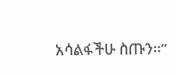አሳልፋችሁ ስጡን።”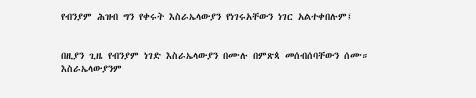የብንያም ሕዝብ ግን የቀሩት እስራኤላውያን የነገሩአቸውን ነገር አልተቀበሉም፤


በዚያን ጊዜ የብንያም ነገድ እስራኤላውያን በሙሉ በምጽጳ መሰብሰባቸውን ሰሙ። እስራኤላውያንም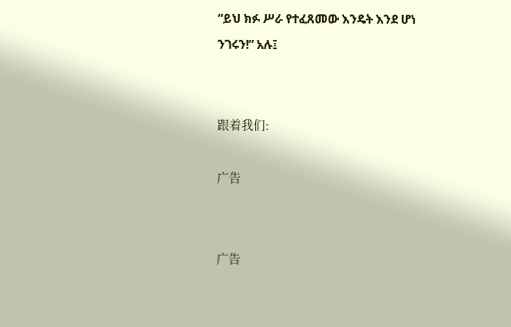“ይህ ክፉ ሥራ የተፈጸመው እንዴት እንደ ሆነ ንገሩን!” አሉ፤


跟着我们:

广告


广告